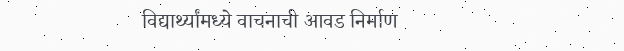विद्यार्थ्यांमध्ये वाचनाची आवड निर्माण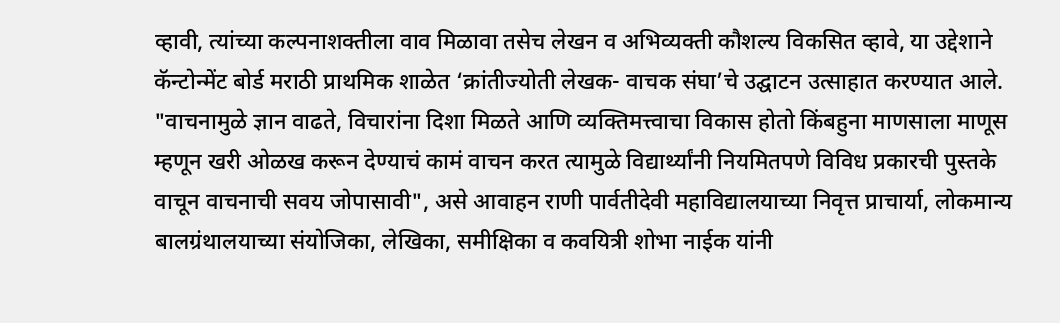व्हावी, त्यांच्या कल्पनाशक्तीला वाव मिळावा तसेच लेखन व अभिव्यक्ती कौशल्य विकसित व्हावे, या उद्देशाने कॅन्टोन्मेंट बोर्ड मराठी प्राथमिक शाळेत ‘क्रांतीज्योती लेखक- वाचक संघा’चे उद्घाटन उत्साहात करण्यात आले.
"वाचनामुळे ज्ञान वाढते, विचारांना दिशा मिळते आणि व्यक्तिमत्त्वाचा विकास होतो किंबहुना माणसाला माणूस म्हणून खरी ओळख करून देण्याचं कामं वाचन करत त्यामुळे विद्यार्थ्यांनी नियमितपणे विविध प्रकारची पुस्तके वाचून वाचनाची सवय जोपासावी", असे आवाहन राणी पार्वतीदेवी महाविद्यालयाच्या निवृत्त प्राचार्या, लोकमान्य बालग्रंथालयाच्या संयोजिका, लेखिका, समीक्षिका व कवयित्री शोभा नाईक यांनी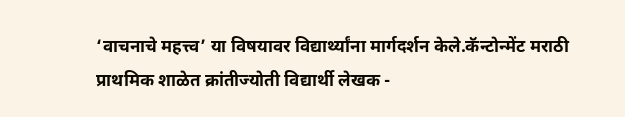‘वाचनाचे महत्त्व’ या विषयावर विद्यार्थ्यांना मार्गदर्शन केले.कॅन्टोन्मेंट मराठी प्राथमिक शाळेत क्रांतीज्योती विद्यार्थी लेखक -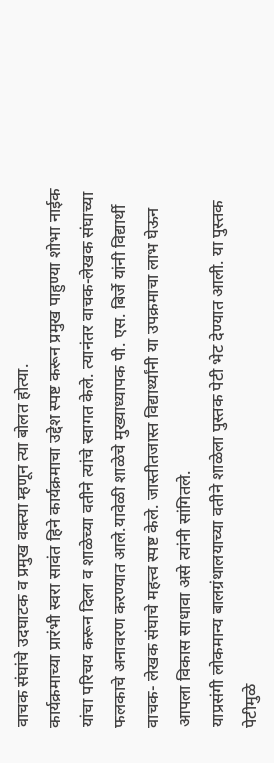वाचक संघांचे उदघाटक व प्रमुख वक्त्या म्हणून त्या बोलत होत्या.
कार्यक्रमाच्या प्रारंभी स्वरा सावंत हिने कार्यक्रमाचा उद्देश स्पष्ट करून प्रमुख पाहुण्या शोभा नाईक यांचा परिचय करून दिला व शाळेच्या वतीने त्यांचे स्वागत केले. त्यानंतर वाचक-लेखक संघाच्या फलकाचे अनावरण करण्यात आले.यावेळी शाळेचे मुख्याध्यापक पी. एस. बिर्जे यांनी विद्यार्थी वाचक- लेखक संघाचे महत्त्व स्पष्ट केले. जास्तीतजास्त विद्यार्थ्यांनी या उपक्रमाचा लाभ घेऊन आपला विकास साधावा असे त्यांनी सांगितले.
याप्रसंगी लोकमान्य बालग्रंथालयाच्या वतीने शाळेला पुस्तक पेटी भेट देण्यात आली. या पुस्तक पेटीमुळे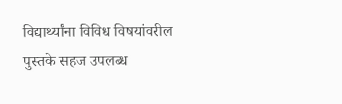विद्यार्थ्यांना विविध विषयांवरील पुस्तके सहज उपलब्ध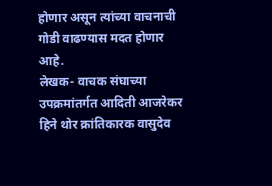होणार असून त्यांच्या वाचनाची गोडी वाढण्यास मदत होणार आहे.
लेखक- वाचक संघाच्या उपक्रमांतर्गत आदिती आजरेकर हिने थोर क्रांतिकारक वासुदेव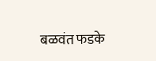बळवंत फडके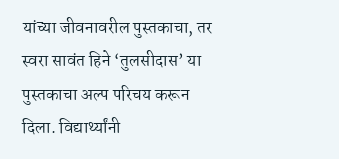यांच्या जीवनावरील पुस्तकाचा, तर स्वरा सावंत हिने ‘तुलसीदास’ या पुस्तकाचा अल्प परिचय करून दिला. विद्यार्थ्यांनी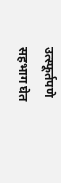उत्स्फूर्तपणे सहभाग घेत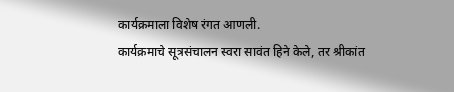कार्यक्रमाला विशेष रंगत आणली.
कार्यक्रमाचे सूत्रसंचालन स्वरा सावंत हिने केले, तर श्रीकांत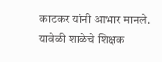काटकर यांनी आभार मानले. यावेळी शाळेचे शिक्षक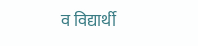व विद्यार्थी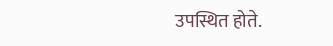उपस्थित होते.